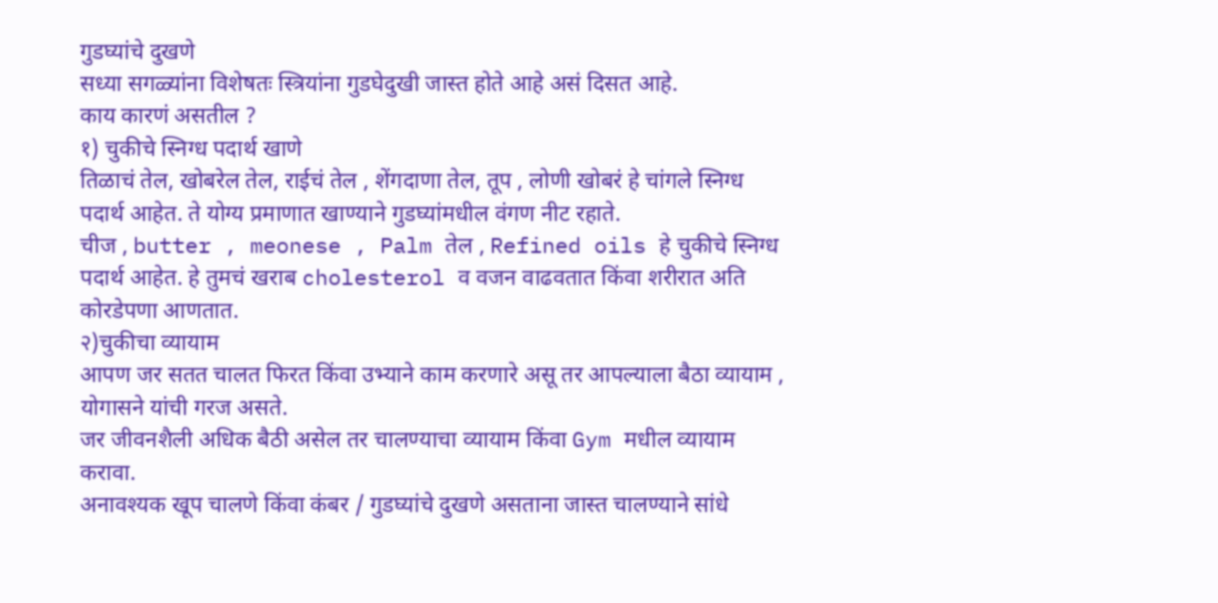गुडघ्यांचे दुखणे
सध्या सगळ्यांना विशेषतः स्त्रियांना गुडघेदुखी जास्त होते आहे असं दिसत आहे.
काय कारणं असतील ?
१) चुकीचे स्निग्ध पदार्थ खाणे
तिळाचं तेल, खोबरेल तेल, राईचं तेल , शेंगदाणा तेल, तूप , लोणी खोबरं हे चांगले स्निग्ध पदार्थ आहेत. ते योग्य प्रमाणात खाण्याने गुडघ्यांमधील वंगण नीट रहाते.
चीज , butter , meonese , Palm तेल , Refined oils हे चुकीचे स्निग्ध पदार्थ आहेत. हे तुमचं खराब cholesterol व वजन वाढवतात किंवा शरीरात अति कोरडेपणा आणतात.
२)चुकीचा व्यायाम
आपण जर सतत चालत फिरत किंवा उभ्याने काम करणारे असू तर आपल्याला बैठा व्यायाम , योगासने यांची गरज असते.
जर जीवनशैली अधिक बैठी असेल तर चालण्याचा व्यायाम किंवा Gym मधील व्यायाम करावा.
अनावश्यक खूप चालणे किंवा कंबर / गुडघ्यांचे दुखणे असताना जास्त चालण्याने सांधे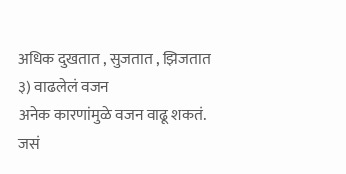अधिक दुखतात , सुजतात , झिजतात
३) वाढलेलं वजन
अनेक कारणांमुळे वजन वाढू शकतं. जसं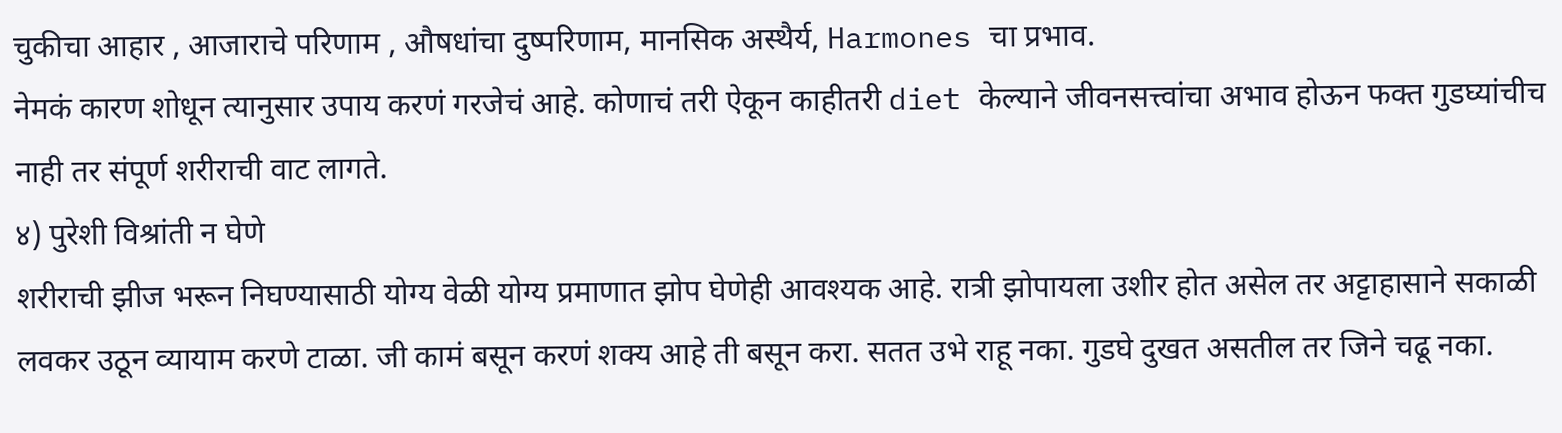चुकीचा आहार , आजाराचे परिणाम , औषधांचा दुष्परिणाम, मानसिक अस्थैर्य, Harmones चा प्रभाव.
नेमकं कारण शोधून त्यानुसार उपाय करणं गरजेचं आहे. कोणाचं तरी ऐकून काहीतरी diet केल्याने जीवनसत्त्वांचा अभाव होऊन फक्त गुडघ्यांचीच नाही तर संपूर्ण शरीराची वाट लागते.
४) पुरेशी विश्रांती न घेणे
शरीराची झीज भरून निघण्यासाठी योग्य वेळी योग्य प्रमाणात झोप घेणेही आवश्यक आहे. रात्री झोपायला उशीर होत असेल तर अट्टाहासाने सकाळी लवकर उठून व्यायाम करणे टाळा. जी कामं बसून करणं शक्य आहे ती बसून करा. सतत उभे राहू नका. गुडघे दुखत असतील तर जिने चढू नका.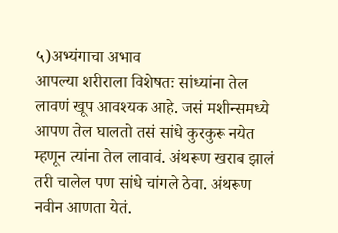५)अभ्यंगाचा अभाव
आपल्या शरीराला विशेषतः सांध्यांना तेल लावणं खूप आवश्यक आहे. जसं मशीन्समध्ये आपण तेल घालतो तसं सांधे कुरकुरू नयेत म्हणून त्यांना तेल लावावं. अंथरूण खराब झालं तरी चालेल पण सांधे चांगले ठेवा. अंथरूण नवीन आणता येतं.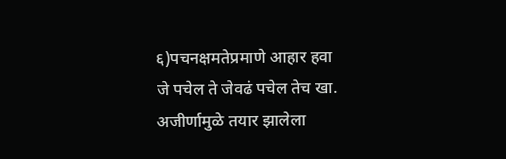६)पचनक्षमतेप्रमाणे आहार हवा
जे पचेल ते जेवढं पचेल तेच खा. अजीर्णामुळे तयार झालेला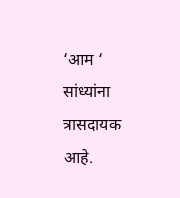‘आम ‘ सांध्यांना त्रासदायक आहे.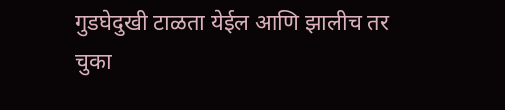गुडघेदुखी टाळता येईल आणि झालीच तर चुका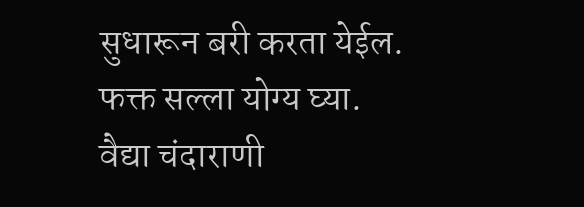सुधारून बरी करता येईल. फक्त सल्ला योग्य घ्या.
वैद्या चंदाराणी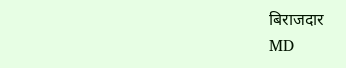बिराजदार
MD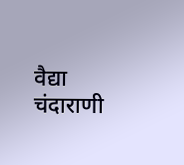वैद्या चंदाराणी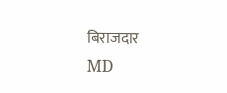बिराजदार
MD